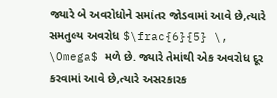જ્યારે બે અવરોધોને સમાંતર જોડવામાં આવે છે,ત્યારે સમતુલ્ય અવરોધ $\frac{6}{5} \, \Omega$ મળે છે. જ્યારે તેમાંથી એક અવરોધ દૂર કરવામાં આવે છે,ત્યારે અસરકારક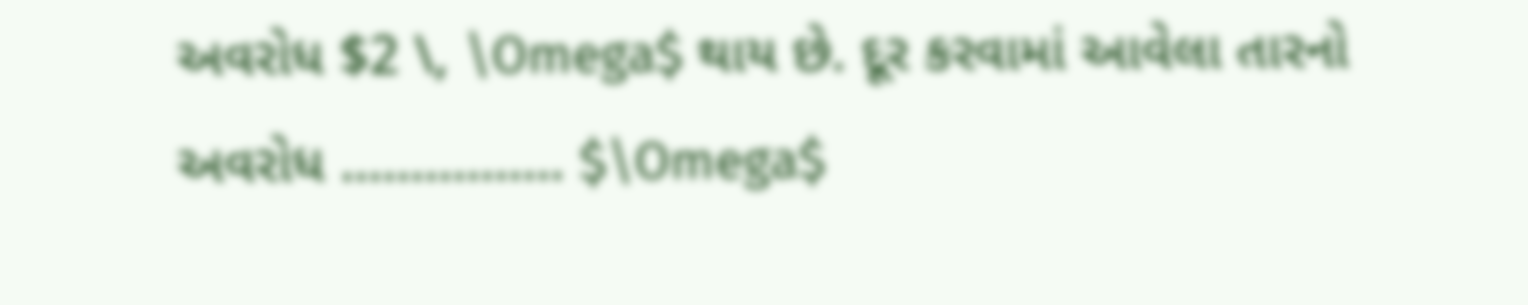અવરોધ $2 \, \Omega$ થાય છે. દૂર કરવામાં આવેલા તારનો અવરોધ ................ $\Omega$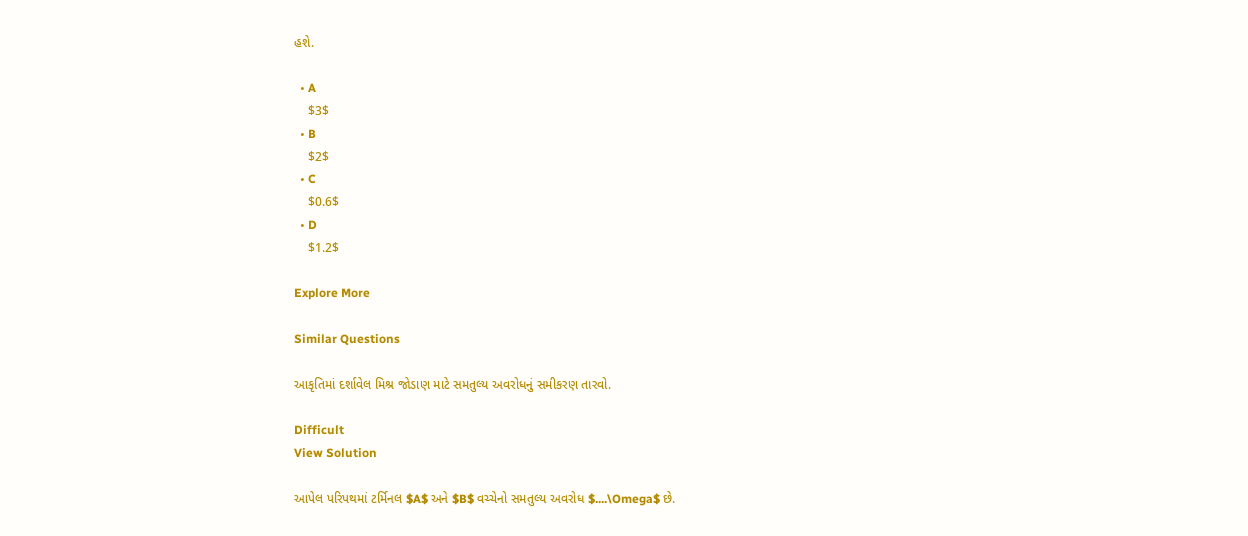હશે.

  • A
    $3$
  • B
    $2$
  • C
    $0.6$
  • D
    $1.2$

Explore More

Similar Questions

આકૃતિમાં દર્શાવેલ મિશ્ર જોડાણ માટે સમતુલ્ય અવરોધનું સમીકરણ તારવો.

Difficult
View Solution

આપેલ પરિપથમાં ટર્મિનલ $A$ અને $B$ વચ્ચેનો સમતુલ્ય અવરોધ $....\Omega$ છે.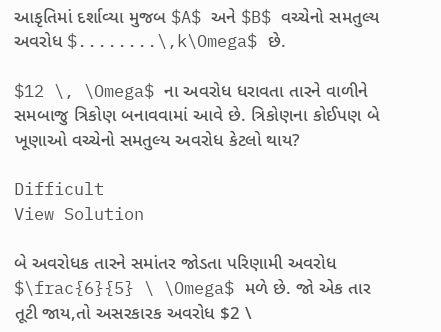આકૃતિમાં દર્શાવ્યા મુજબ $A$ અને $B$ વચ્ચેનો સમતુલ્ય અવરોધ $........\,k\Omega$ છે.

$12 \, \Omega$ ના અવરોધ ધરાવતા તારને વાળીને સમબાજુ ત્રિકોણ બનાવવામાં આવે છે. ત્રિકોણના કોઈપણ બે ખૂણાઓ વચ્ચેનો સમતુલ્ય અવરોધ કેટલો થાય?

Difficult
View Solution

બે અવરોધક તારને સમાંતર જોડતા પરિણામી અવરોધ $\frac{6}{5} \ \Omega$ મળે છે. જો એક તાર તૂટી જાય,તો અસરકારક અવરોધ $2 \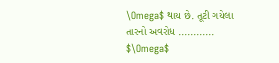\Omega$ થાય છે. તૂટી ગયેલા તારનો અવરોધ ............ $\Omega$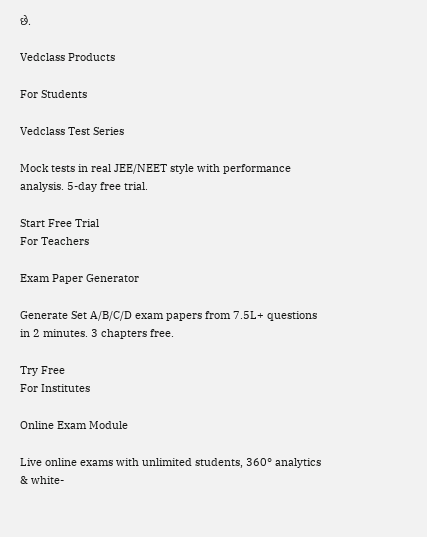છે.

Vedclass Products

For Students

Vedclass Test Series

Mock tests in real JEE/NEET style with performance analysis. 5-day free trial.

Start Free Trial
For Teachers

Exam Paper Generator

Generate Set A/B/C/D exam papers from 7.5L+ questions in 2 minutes. 3 chapters free.

Try Free
For Institutes

Online Exam Module

Live online exams with unlimited students, 360° analytics & white-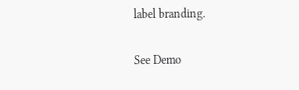label branding.

See Demo